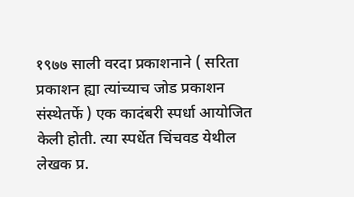१९७७ साली वरदा प्रकाशनाने ( सरिता प्रकाशन ह्या त्यांच्याच जोड प्रकाशन संस्थेतर्फे ) एक कादंबरी स्पर्धा आयोजित केली होती. त्या स्पर्धेत चिंचवड येथील लेखक प्र.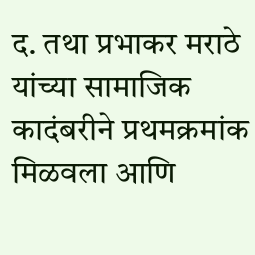द. तथा प्रभाकर मराठे यांच्या सामाजिक कादंबरीने प्रथमक्रमांक मिळवला आणि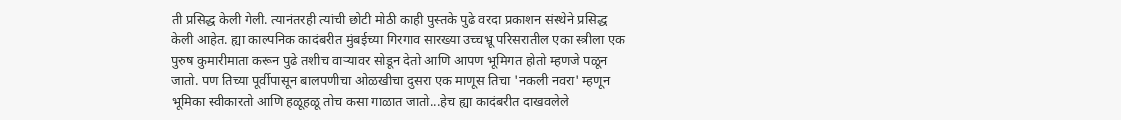ती प्रसिद्ध केली गेली. त्यानंतरही त्यांची छोटी मोठी काही पुस्तके पुढे वरदा प्रकाशन संस्थेने प्रसिद्ध केली आहेत. ह्या काल्पनिक कादंबरीत मुंबईच्या गिरगाव सारख्या उच्चभ्रू परिसरातील एका स्त्रीला एक पुरुष कुमारीमाता करून पुढे तशीच वाऱ्यावर सोडून देतो आणि आपण भूमिगत होतो म्हणजे पळून जातो. पण तिच्या पूर्वीपासून बालपणीचा ओळखीचा दुसरा एक माणूस तिचा 'नकली नवरा' म्हणून भूमिका स्वीकारतो आणि हळूहळू तोच कसा गाळात जातो...हेच ह्या कादंबरीत दाखवलेले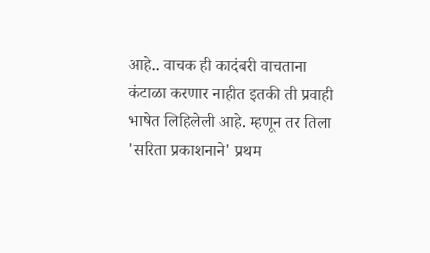आहे.. वाचक ही कादंबरी वाचताना कंटाळा करणार नाहीत इतकी ती प्रवाही भाषेत लिहिलेली आहे. म्हणून तर तिला 'सरिता प्रकाशनाने' प्रथम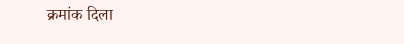क्रमांक दिला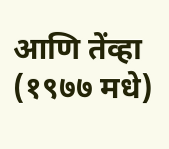आणि तेंव्हा (१९७७ मधे)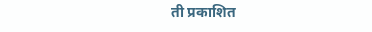ती प्रकाशित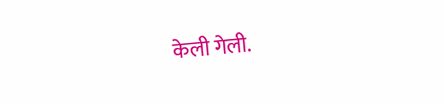केली गेली.